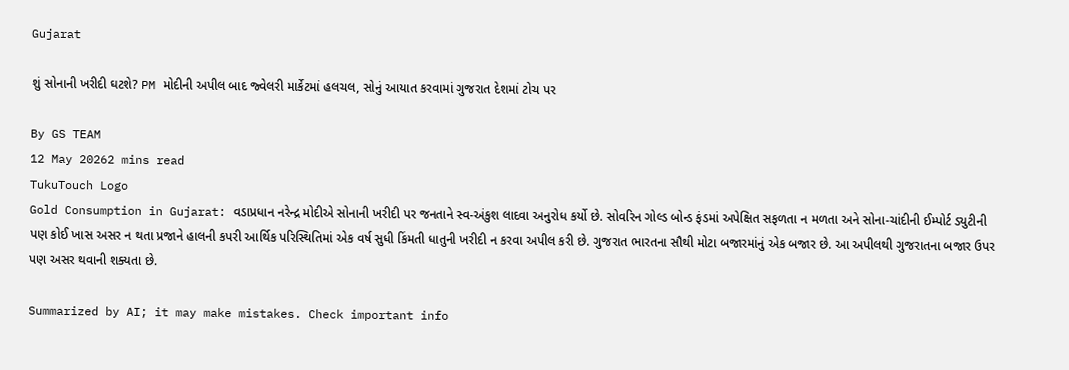Gujarat

શું સોનાની ખરીદી ઘટશે? PM મોદીની અપીલ બાદ જ્વેલરી માર્કેટમાં હલચલ, સોનું આયાત કરવામાં ગુજરાત દેશમાં ટોચ પર

By GS TEAM
12 May 20262 mins read
TukuTouch Logo
Gold Consumption in Gujarat: વડાપ્રધાન નરેન્દ્ર મોદીએ સોનાની ખરીદી પર જનતાને સ્વ-અંકુશ લાદવા અનુરોધ કર્યો છે. સોવરિન ગોલ્ડ બોન્ડ ફંડમાં અપેક્ષિત સફળતા ન મળતા અને સોના-ચાંદીની ઈમ્પોર્ટ ડ્યુટીની પણ કોઈ ખાસ અસર ન થતા પ્રજાને હાલની કપરી આર્થિક પરિસ્થિતિમાં એક વર્ષ સુધી કિંમતી ધાતુની ખરીદી ન કરવા અપીલ કરી છે. ગુજરાત ભારતના સૌથી મોટા બજારમાંનું એક બજાર છે. આ અપીલથી ગુજરાતના બજાર ઉપર પણ અસર થવાની શક્યતા છે.

Summarized by AI; it may make mistakes. Check important info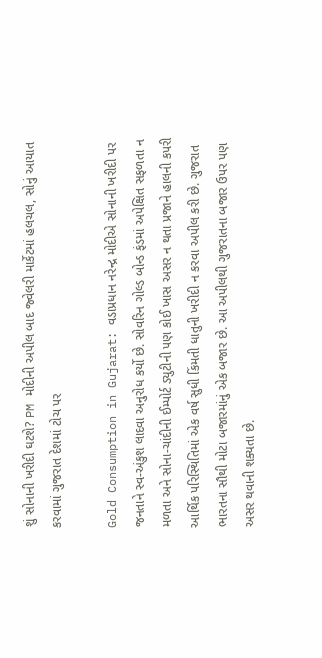શું સોનાની ખરીદી ઘટશે? PM મોદીની અપીલ બાદ જ્વેલરી માર્કેટમાં હલચલ, સોનું આયાત કરવામાં ગુજરાત દેશમાં ટોચ પર

Gold Consumption in Gujarat: વડાપ્રધાન નરેન્દ્ર મોદીએ સોનાની ખરીદી પર જનતાને સ્વ-અંકુશ લાદવા અનુરોધ કર્યો છે. સોવરિન ગોલ્ડ બોન્ડ ફંડમાં અપેક્ષિત સફળતા ન મળતા અને સોના-ચાંદીની ઈમ્પોર્ટ ડ્યુટીની પણ કોઈ ખાસ અસર ન થતા પ્રજાને હાલની કપરી આર્થિક પરિસ્થિતિમાં એક વર્ષ સુધી કિંમતી ધાતુની ખરીદી ન કરવા અપીલ કરી છે. ગુજરાત ભારતના સૌથી મોટા બજારમાંનું એક બજાર છે. આ અપીલથી ગુજરાતના બજાર ઉપર પણ અસર થવાની શક્યતા છે.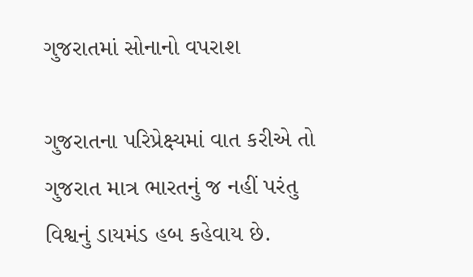ગુજરાતમાં સોનાનો વપરાશ

ગુજરાતના પરિપ્રેક્ષ્યમાં વાત કરીએ તો ગુજરાત માત્ર ભારતનું જ નહીં પરંતુ વિશ્વનું ડાયમંડ હબ કહેવાય છે.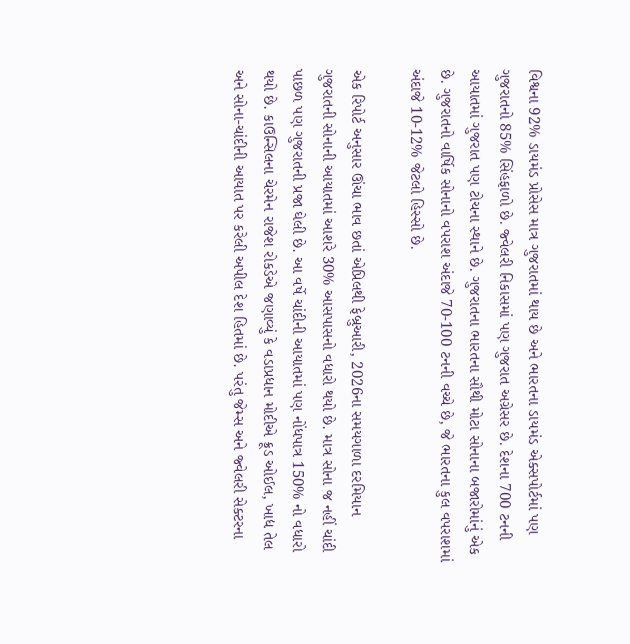વિશ્વના 92% ડાયમંડ પ્રોસેસ માત્ર ગુજરાતમાં થાય છે અને ભારતના ડાયમંડ એક્સપોર્ટમાં પણ ગુજરાતનો 85% સિંહફાળો છે. જ્વેલરી નિકાસમાં પણ ગુજરાત અગ્રેસર છે. દેશના 700 ટનની આયાતમાં ગુજરાત પણ ટોચના સ્થાને છે. ગુજરાતના ભારતના સૌથી મોટા સોનાના બજારોમાંનું એક છે. ગુજરાતનો વાર્ષિક સોનાનો વપરાશ અંદાજે 70-100 ટનની વચ્ચે છે, જે ભારતના કુલ વપરાશમાં અંદાજે 10-12% જેટલો હિસ્સો છે.

એક રિપોર્ટ અનુસાર ઊંચા ભાવ છતાં એપ્રિલથી ફેબ્રુઆરી, 2026ના સમયગાળા દરમિયાન ગુજરાતની સોનાની આયાતમાં આશરે 30% આસપાસનો વધારો થયો છે. માત્ર સોના જ નહીં ચાંદી પાછળ પણ ગુજરાતની પ્રજા ઘેલી છે. આ વર્ષે ચાંદીની આયાતમાં પણ નોંધપાત્ર 150% નો વધારો થયો છે. કાઉન્સિલના ચેરમેન રાજેશ રોકડેએ જણાવ્યું કે વડાપ્રધાન મોદીએ ક્રૂડ ઓઈલ, ખાદ્ય તેલ અને સોના-ચાંદીની આયાત પર કરેલી અપીલ દેશ હિતમાં છે. પરંતુ જેમ્સ અને જ્વેલરી સેક્ટરના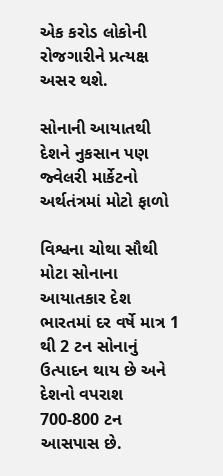એક કરોડ લોકોની રોજગારીને પ્રત્યક્ષ અસર થશે.

સોનાની આયાતથી દેશને નુકસાન પણ જ્વેલરી માર્કેટનો અર્થતંત્રમાં મોટો ફાળો

વિશ્વના ચોથા સૌથી મોટા સોનાના આયાતકાર દેશ ભારતમાં દર વર્ષે માત્ર 1 થી 2 ટન સોનાનું ઉત્પાદન થાય છે અને દેશનો વપરાશ 700-800 ટન આસપાસ છે.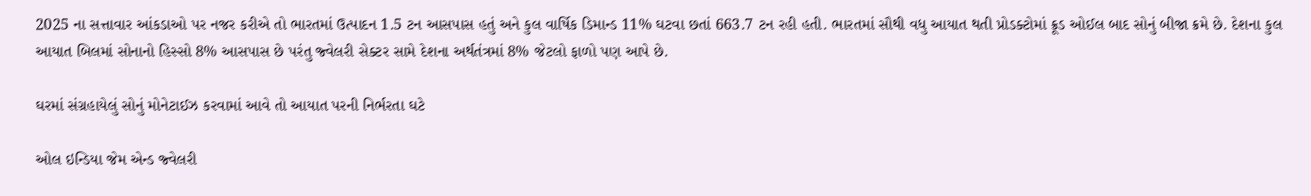2025 ના સત્તાવાર આંકડાઓ પર નજર કરીએ તો ભારતમાં ઉત્પાદન 1.5 ટન આસપાસ હતું અને કુલ વાર્ષિક ડિમાન્ડ 11% ઘટવા છતાં 663.7 ટન રહી હતી. ભારતમાં સૌથી વધુ આયાત થતી પ્રોડક્ટોમાં ક્રૂડ ઓઈલ બાદ સોનું બીજા ક્રમે છે. દેશના કુલ આયાત બિલમાં સોનાનો હિસ્સો 8% આસપાસ છે પરંતુ જ્વેલરી સેક્ટર સામે દેશના અર્થતંત્રમાં 8% જેટલો ફાળો પણ આપે છે.

ઘરમાં સંગ્રહાયેલું સોનું મોનેટાઈઝ કરવામાં આવે તો આયાત પરની નિર્ભરતા ઘટે

ઓલ ઇન્ડિયા જેમ એન્ડ જ્વેલરી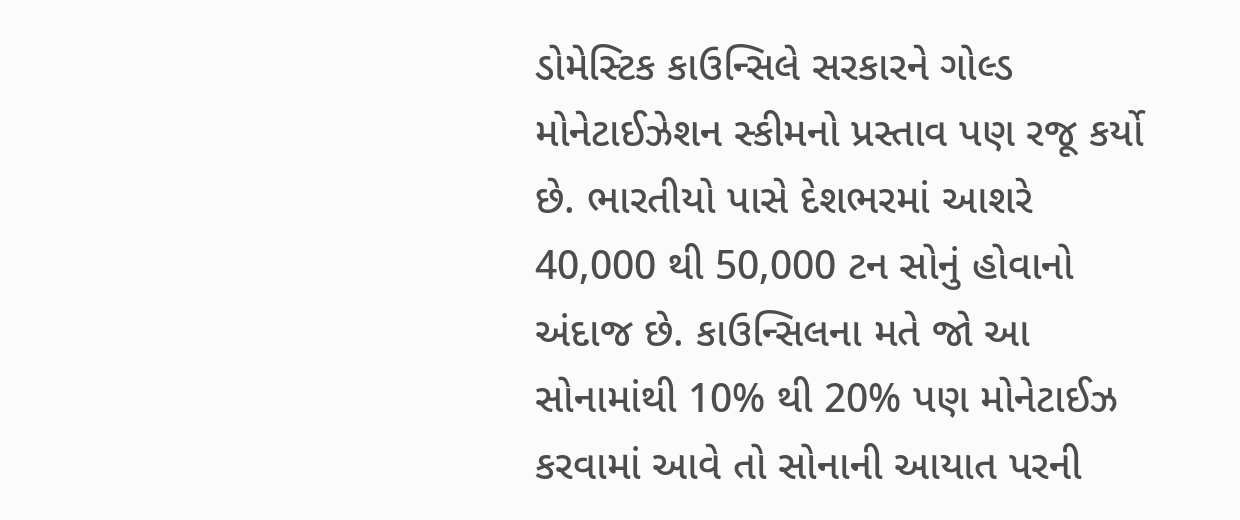ડોમેસ્ટિક કાઉન્સિલે સરકારને ગોલ્ડ મોનેટાઈઝેશન સ્કીમનો પ્રસ્તાવ પણ રજૂ કર્યો છે. ભારતીયો પાસે દેશભરમાં આશરે 40,000 થી 50,000 ટન સોનું હોવાનો અંદાજ છે. કાઉન્સિલના મતે જો આ સોનામાંથી 10% થી 20% પણ મોનેટાઈઝ કરવામાં આવે તો સોનાની આયાત પરની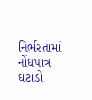નિર્ભરતામાં નોંધપાત્ર ઘટાડો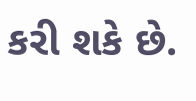કરી શકે છે.